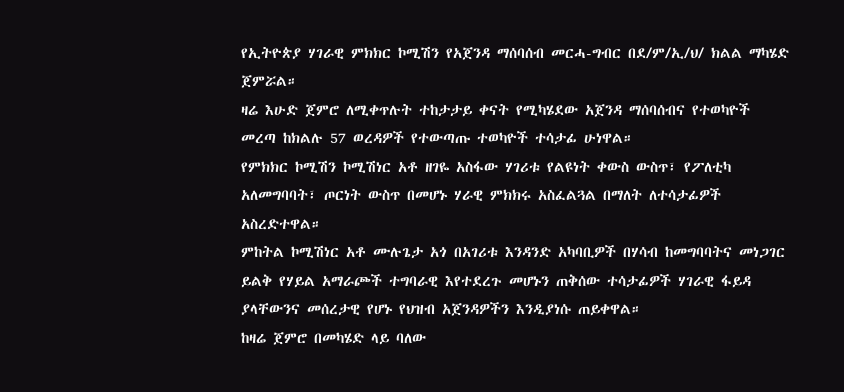የኢትዮጵያ ሃገራዊ ምክክር ኮሚሽን የአጀንዳ ማሰባሰብ መርሓ-ግብር በደ/ም/ኢ/ህ/ ክልል ማካሄድ ጀምሯል።
ዛሬ እሁድ ጀምሮ ለሚቀጥሉት ተከታታይ ቀናት የሚካሄደው አጀንዳ ማሰባሰብና የተወካዮች መረጣ ከክልሉ 57 ወረዳዎች የተውጣጡ ተወካዮች ተሳታፊ ሁነዋል።
የምክክር ኮሚሽን ኮሚሽነር አቶ ዘገዬ አስፋው ሃገሪቱ የልዩነት ቀውስ ውስጥ፣ የፖለቲካ አለመግባባት፣ ጦርነት ውስጥ በመሆኑ ሃራዊ ምክክሩ አስፈልጓል በማለት ለተሳታፊዎች አስረድተዋል።
ምከትል ኮሚሽነር አቶ ሙሉጌታ አጎ በአገሪቱ እንዳንድ አካባቢዎች በሃሳብ ከመግባባትና መነጋገር ይልቅ የሃይል አማራጮች ተግባራዊ እየተደረጉ መሆኑን ጠቅሰው ተሳታፊዎች ሃገራዊ ፋይዳ ያላቸውንና መሰረታዊ የሆኑ የህዝብ አጀንዳዎችን እንዲያነሱ ጠይቀዋል።
ከዛሬ ጀምሮ በመካሄድ ላይ ባለው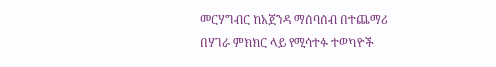መርሃግብር ከአጀንዳ ማሰባሰብ በተጨማሪ በሃገራ ምክክር ላይ የሚሳተፉ ተወካዮች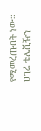የሚመረጡበት ነው።
ሀገሬ ቴሌቪዥን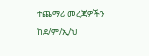ተጨማሪ መረጃዎችን ከደ/ም/ኢ/ህ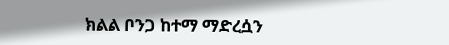ክልል ቦንጋ ከተማ ማድረሷን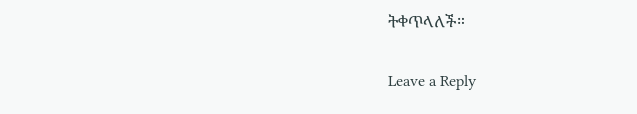ትቀጥላለች።

Leave a Reply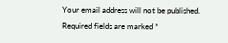Your email address will not be published. Required fields are marked *